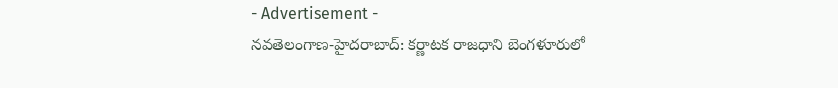- Advertisement -
నవతెలంగాణ-హైదరాబాద్: కర్ణాటక రాజధాని బెంగళూరులో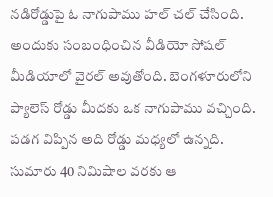నడిరోడ్డుపై ఓ నాగుపాము హల్ చల్ చేసింది. అందుకు సంబంధించిన వీడియో సోషల్ మీడియాలో వైరల్ అవుతోంది. బెంగళూరులోని ప్యాలెస్ రోడ్డు మీదకు ఒక నాగుపాము వచ్చింది. పడగ విప్పిన అది రోడ్డు మధ్యలో ఉన్నది. సుమారు 40 నిమిషాల వరకు ఆ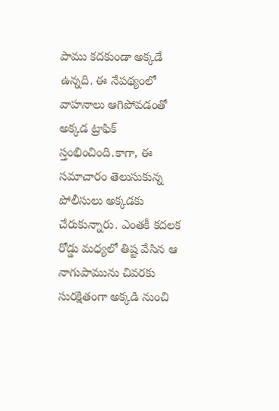పాము కదకుండా అక్కడే ఉన్నది. ఈ నేపథ్యంలో వాహనాలు ఆగిపోవడంతో అక్కడ ట్రాఫిక్ స్తంభించింది.కాగా, ఈ సమాచారం తెలుసుకున్న పోలీసులు అక్కడకు చేరుకున్నారు. ఎంతకీ కదలక రోడ్డు మధ్యలో తిష్ట వేసిన ఆ నాగుపామును చివరకు సురక్షితంగా అక్కడి నుంచి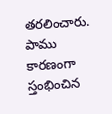తరలించారు. పాము కారణంగా స్తంభించిన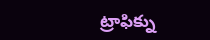ట్రాఫిక్ను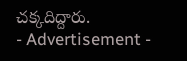చక్కదిద్దారు.
- Advertisement -